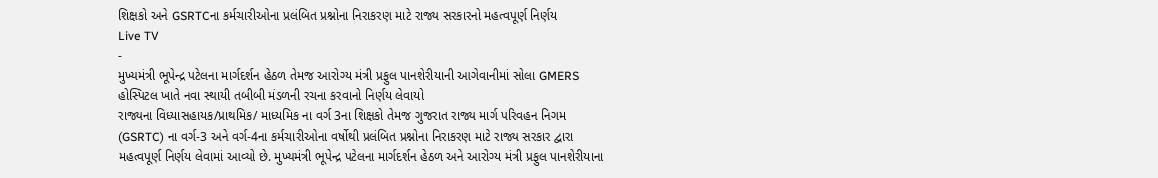શિક્ષકો અને GSRTCના કર્મચારીઓના પ્રલંબિત પ્રશ્નોના નિરાકરણ માટે રાજ્ય સરકારનો મહત્વપૂર્ણ નિર્ણય
Live TV
-
મુખ્યમંત્રી ભૂપેન્દ્ર પટેલના માર્ગદર્શન હેઠળ તેમજ આરોગ્ય મંત્રી પ્રફુલ પાનશેરીયાની આગેવાનીમાં સોલા GMERS હોસ્પિટલ ખાતે નવા સ્થાયી તબીબી મંડળની રચના કરવાનો નિર્ણય લેવાયો
રાજ્યના વિધ્યાસહાયક/પ્રાથમિક/ માધ્યમિક ના વર્ગ 3ના શિક્ષકો તેમજ ગુજરાત રાજ્ય માર્ગ પરિવહન નિગમ (GSRTC) ના વર્ગ-3 અને વર્ગ-4ના કર્મચારીઓના વર્ષોથી પ્રલંબિત પ્રશ્નોના નિરાકરણ માટે રાજ્ય સરકાર દ્વારા મહત્વપૂર્ણ નિર્ણય લેવામાં આવ્યો છે. મુખ્યમંત્રી ભૂપેન્દ્ર પટેલના માર્ગદર્શન હેઠળ અને આરોગ્ય મંત્રી પ્રફુલ પાનશેરીયાના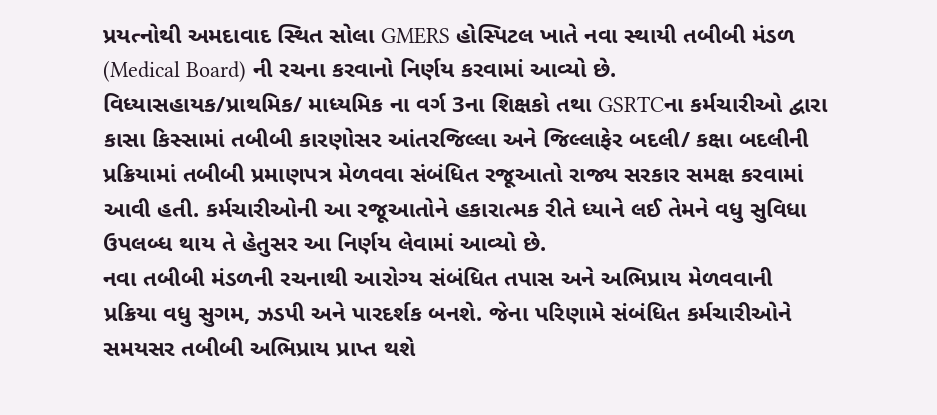પ્રયત્નોથી અમદાવાદ સ્થિત સોલા GMERS હોસ્પિટલ ખાતે નવા સ્થાયી તબીબી મંડળ (Medical Board) ની રચના કરવાનો નિર્ણય કરવામાં આવ્યો છે.
વિધ્યાસહાયક/પ્રાથમિક/ માધ્યમિક ના વર્ગ 3ના શિક્ષકો તથા GSRTCના કર્મચારીઓ દ્વારા કાસા કિસ્સામાં તબીબી કારણોસર આંતરજિલ્લા અને જિલ્લાફેર બદલી/ કક્ષા બદલીની પ્રક્રિયામાં તબીબી પ્રમાણપત્ર મેળવવા સંબંધિત રજૂઆતો રાજ્ય સરકાર સમક્ષ કરવામાં આવી હતી. કર્મચારીઓની આ રજૂઆતોને હકારાત્મક રીતે ધ્યાને લઈ તેમને વધુ સુવિધા ઉપલબ્ધ થાય તે હેતુસર આ નિર્ણય લેવામાં આવ્યો છે.
નવા તબીબી મંડળની રચનાથી આરોગ્ય સંબંધિત તપાસ અને અભિપ્રાય મેળવવાની પ્રક્રિયા વધુ સુગમ, ઝડપી અને પારદર્શક બનશે. જેના પરિણામે સંબંધિત કર્મચારીઓને સમયસર તબીબી અભિપ્રાય પ્રાપ્ત થશે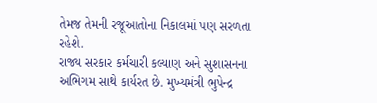તેમજ તેમની રજૂઆતોના નિકાલમાં પણ સરળતા રહેશે.
રાજ્ય સરકાર કર્મચારી કલ્યાણ અને સુશાસનના અભિગમ સાથે કાર્યરત છે. મુખ્યમંત્રી ભુપેન્દ્ર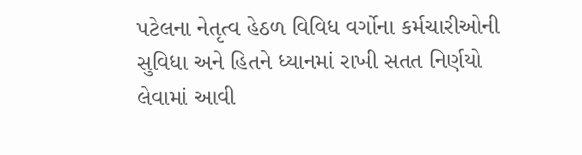પટેલના નેતૃત્વ હેઠળ વિવિધ વર્ગોના કર્મચારીઓની સુવિધા અને હિતને ધ્યાનમાં રાખી સતત નિર્ણયો લેવામાં આવી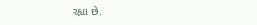રહ્યા છે.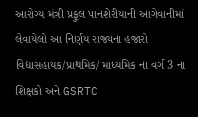આરોગ્ય મંત્રી પ્રફુલ પાનશેરીયાની આગેવાનીમાં લેવાયેલો આ નિર્ણય રાજ્યના હજારો વિદ્યાસહાયક/પ્રાથમિક/ માધ્યમિક ના વર્ગ 3 ના શિક્ષકો અને GSRTC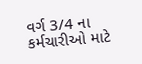વર્ગ 3/4 ના કર્મચારીઓ માટે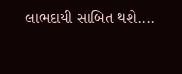લાભદાયી સાબિત થશે....